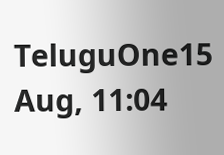TeluguOne15 Aug, 11:04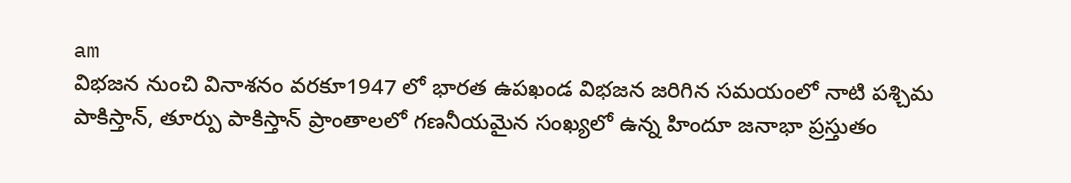am
విభజన నుంచి వినాశనం వరకూ1947 లో భారత ఉపఖండ విభజన జరిగిన సమయంలో నాటి పశ్చిమ పాకిస్తాన్, తూర్పు పాకిస్తాన్ ప్రాంతాలలో గణనీయమైన సంఖ్యలో ఉన్న హిందూ జనాభా ప్రస్తుతం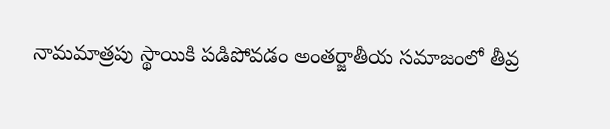నామమాత్రపు స్థాయికి పడిపోవడం అంతర్జాతీయ సమాజంలో తీవ్ర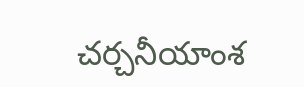చర్చనీయాంశ